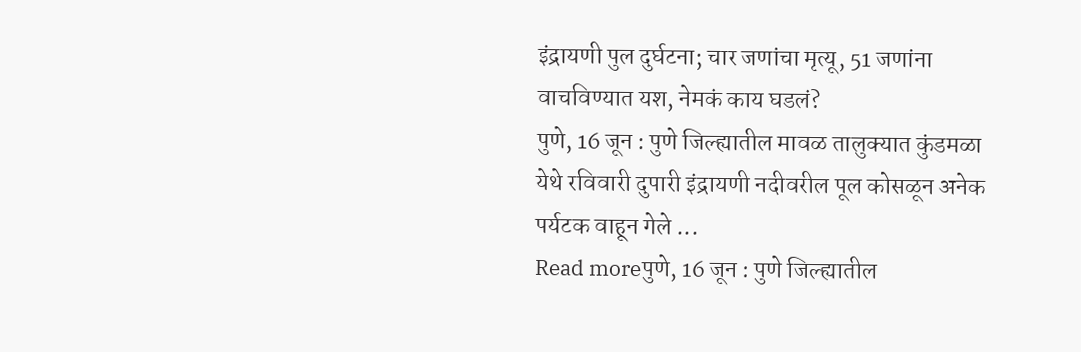इंद्रायणी पुल दुर्घटना; चार जणांचा मृत्यू, 51 जणांना वाचविण्यात यश, नेमकं काय घडलं?
पुणे, 16 जून : पुणे जिल्ह्यातील मावळ तालुक्यात कुंडमळा येथे रविवारी दुपारी इंद्रायणी नदीवरील पूल कोसळून अनेक पर्यटक वाहून गेले ...
Read moreपुणे, 16 जून : पुणे जिल्ह्यातील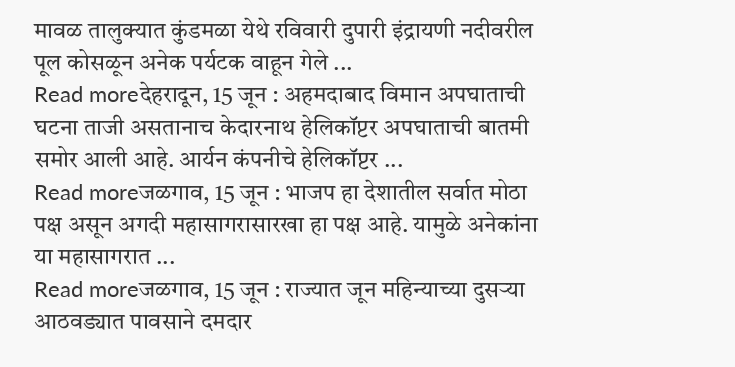मावळ तालुक्यात कुंडमळा येथे रविवारी दुपारी इंद्रायणी नदीवरील पूल कोसळून अनेक पर्यटक वाहून गेले ...
Read moreदेहरादून, 15 जून : अहमदाबाद विमान अपघाताची घटना ताजी असतानाच केदारनाथ हेलिकॉप्टर अपघाताची बातमी समोर आली आहे. आर्यन कंपनीचे हेलिकॉप्टर ...
Read moreजळगाव, 15 जून : भाजप हा देशातील सर्वात मोठा पक्ष असून अगदी महासागरासारखा हा पक्ष आहे. यामुळे अनेकांना या महासागरात ...
Read moreजळगाव, 15 जून : राज्यात जून महिन्याच्या दुसऱ्या आठवड्यात पावसाने दमदार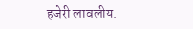हजेरी लावलीय.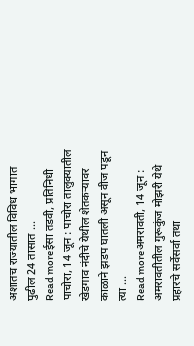अशातच राज्यातील विविध भागात पुढील 24 तासात ...
Read moreईसा तडवी, प्रतिनिधी पाचोरा, 14 जून : पाचोरा तालुक्यातील खेडगाव नंदीचे येथील शेतकऱ्यावर काळाने झडप घातली असून वीज पडून त्या ...
Read moreअमरावती, 14 जून : अमरावतीतील गुरूकुंज मोझरी येथे प्रहारचे सर्वेसर्वा तथा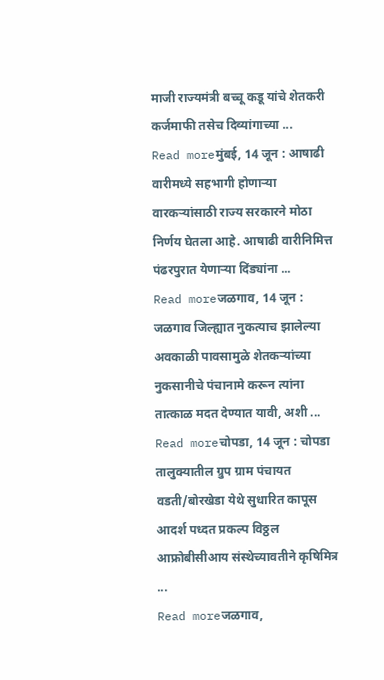माजी राज्यमंत्री बच्चू कडू यांचे शेतकरी कर्जमाफी तसेच दिव्यांगाच्या ...
Read moreमुंबई, 14 जून : आषाढी वारीमध्ये सहभागी होणाऱ्या वारकऱ्यांसाठी राज्य सरकारने मोठा निर्णय घेतला आहे. आषाढी वारीनिमित्त पंढरपुरात येणाऱ्या दिंड्यांना ...
Read moreजळगाव, 14 जून : जळगाव जिल्ह्यात नुकत्याच झालेल्या अवकाळी पावसामुळे शेतकऱ्यांच्या नुकसानीचे पंचानामे करून त्यांना तात्काळ मदत देण्यात यावी, अशी ...
Read moreचोपडा, 14 जून : चोपडा तालुक्यातील ग्रुप ग्राम पंचायत वडती/बोरखेडा येथे सुधारित कापूस आदर्श पध्दत प्रकल्प विठ्ठल आफ्रोबीसीआय संस्थेच्यावतीने कृषिमित्र ...
Read moreजळगाव,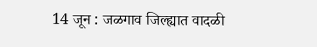14 जून : जळगाव जिल्ह्यात वादळी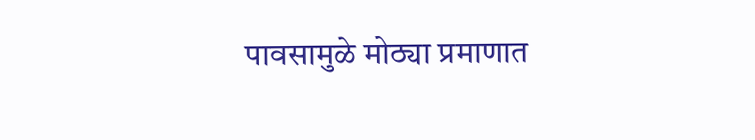पावसामुळे मोठ्या प्रमाणात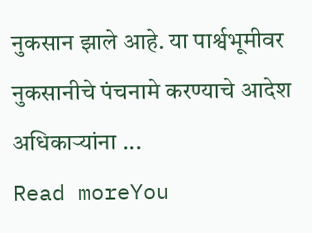नुकसान झाले आहे. या पार्श्वभूमीवर नुकसानीचे पंचनामे करण्याचे आदेश अधिकाऱ्यांना ...
Read moreYou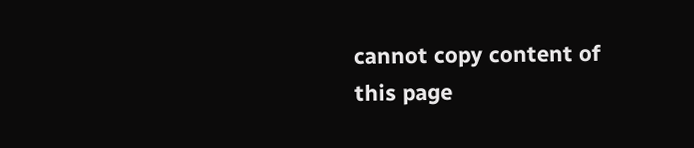cannot copy content of this page